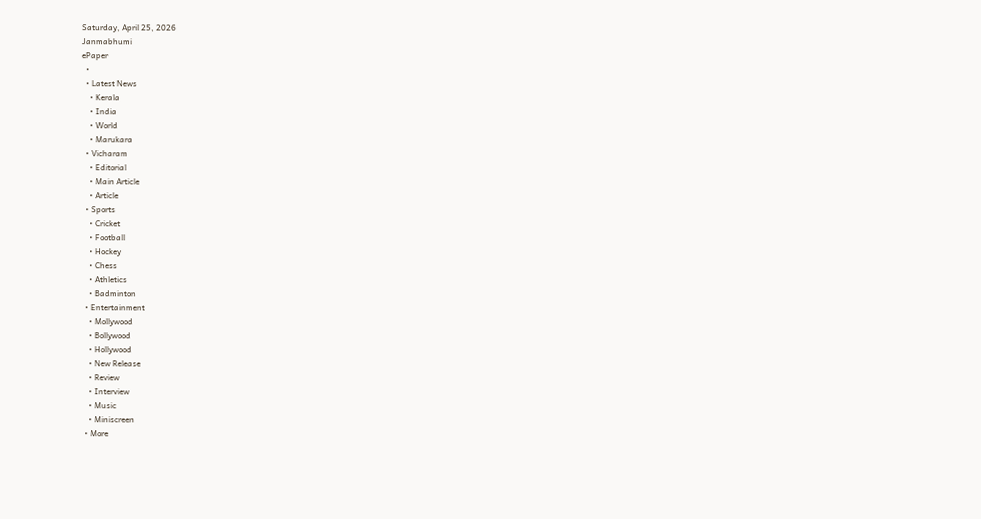Saturday, April 25, 2026
Janmabhumi
ePaper
  •
  • Latest News
    • Kerala
    • India
    • World
    • Marukara
  • Vicharam
    • Editorial
    • Main Article
    • Article
  • Sports
    • Cricket
    • Football
    • Hockey
    • Chess
    • Athletics
    • Badminton
  • Entertainment
    • Mollywood
    • Bollywood
    • Hollywood
    • New Release
    • Review
    • Interview
    • Music
    • Miniscreen
  • More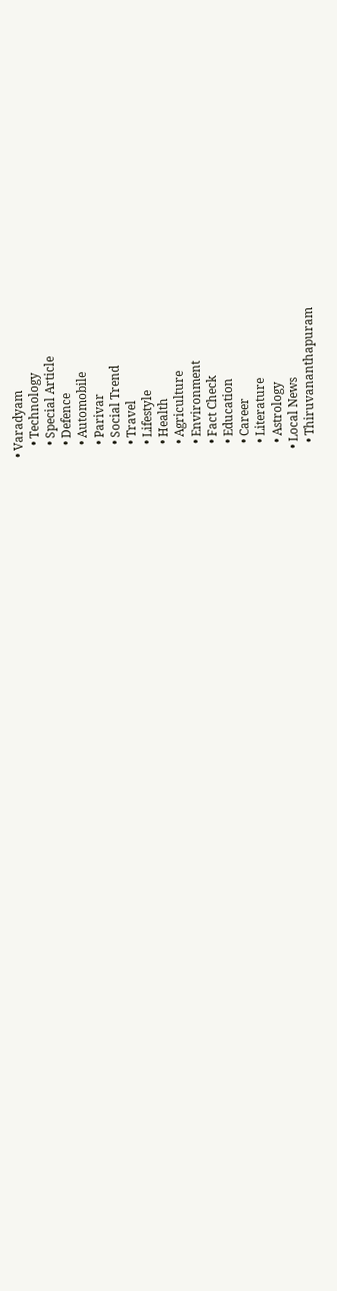• Varadyam
    • Technology
    • Special Article
    • Defence
    • Automobile
    • Parivar
    • Social Trend
    • Travel
    • Lifestyle
    • Health
    • Agriculture
    • Environment
    • Fact Check
    • Education
    • Career
    • Literature
    • Astrology
  • Local News
    • Thiruvananthapuram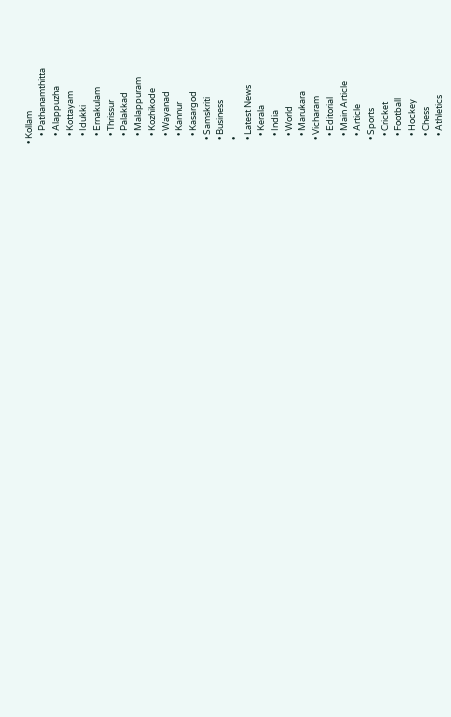• Kollam
    • Pathanamthitta
    • Alappuzha
    • Kottayam
    • Idukki
    • Ernakulam
    • Thrissur
    • Palakkad
    • Malappuram
    • Kozhikode
    • Wayanad
    • Kannur
    • Kasargod
  • Samskriti
  • Business
  •
  • Latest News
    • Kerala
    • India
    • World
    • Marukara
  • Vicharam
    • Editorial
    • Main Article
    • Article
  • Sports
    • Cricket
    • Football
    • Hockey
    • Chess
    • Athletics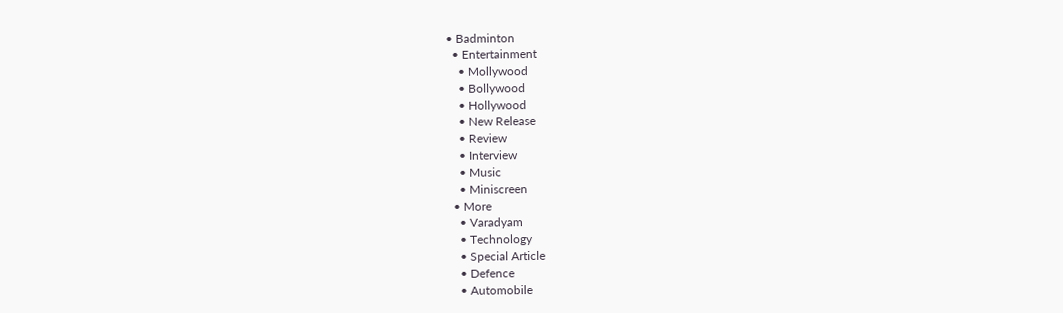• Badminton
  • Entertainment
    • Mollywood
    • Bollywood
    • Hollywood
    • New Release
    • Review
    • Interview
    • Music
    • Miniscreen
  • More
    • Varadyam
    • Technology
    • Special Article
    • Defence
    • Automobile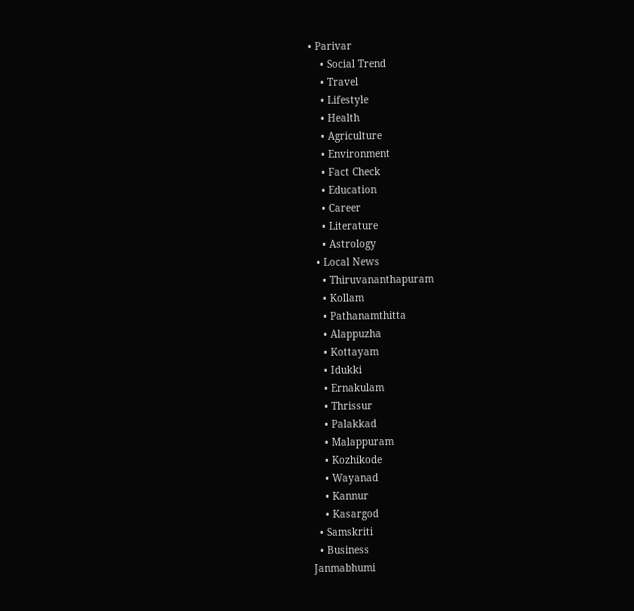• Parivar
    • Social Trend
    • Travel
    • Lifestyle
    • Health
    • Agriculture
    • Environment
    • Fact Check
    • Education
    • Career
    • Literature
    • Astrology
  • Local News
    • Thiruvananthapuram
    • Kollam
    • Pathanamthitta
    • Alappuzha
    • Kottayam
    • Idukki
    • Ernakulam
    • Thrissur
    • Palakkad
    • Malappuram
    • Kozhikode
    • Wayanad
    • Kannur
    • Kasargod
  • Samskriti
  • Business
Janmabhumi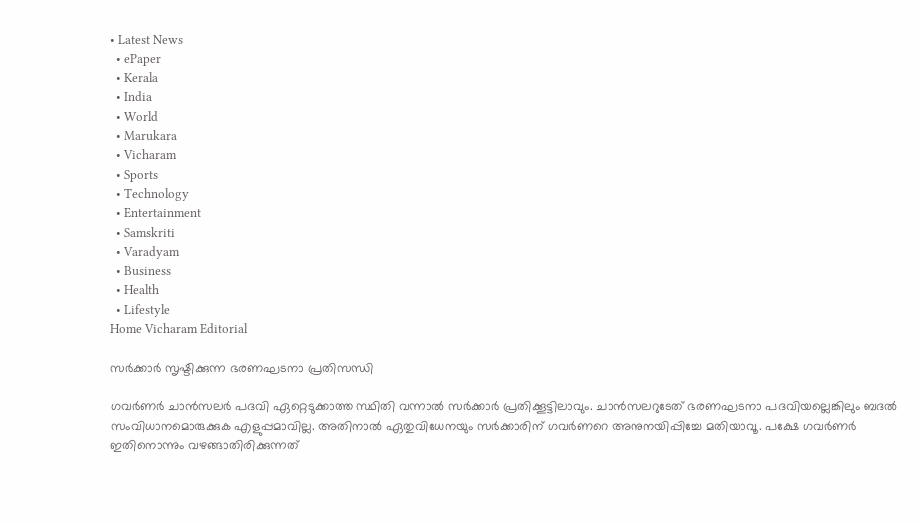• Latest News
  • ePaper
  • Kerala
  • India
  • World
  • Marukara
  • Vicharam
  • Sports
  • Technology
  • Entertainment
  • Samskriti
  • Varadyam
  • Business
  • Health
  • Lifestyle
Home Vicharam Editorial

സര്‍ക്കാര്‍ സൃഷ്ടിക്കുന്ന ഭരണഘടനാ പ്രതിസന്ധി

ഗവര്‍ണര്‍ ചാന്‍സലര്‍ പദവി ഏറ്റെടുക്കാത്ത സ്ഥിതി വന്നാല്‍ സര്‍ക്കാര്‍ പ്രതിക്കൂട്ടിലാവും. ചാന്‍സലറുടേത് ഭരണഘടനാ പദവിയല്ലെങ്കിലും ബദല്‍ സംവിധാനമൊരുക്കുക എളുപ്പമാവില്ല. അതിനാല്‍ ഏതുവിധേനയും സര്‍ക്കാരിന് ഗവര്‍ണറെ അനുനയിപ്പിച്ചേ മതിയാവൂ. പക്ഷേ ഗവര്‍ണര്‍ ഇതിനൊന്നും വഴങ്ങാതിരിക്കുന്നത്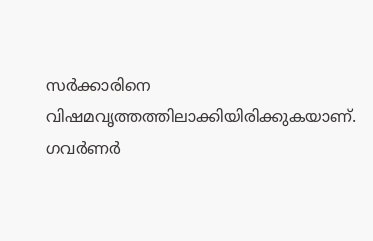സര്‍ക്കാരിനെ വിഷമവൃത്തത്തിലാക്കിയിരിക്കുകയാണ്. ഗവര്‍ണര്‍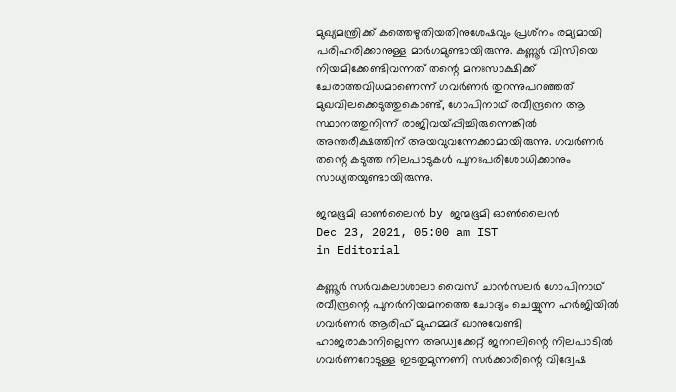മുഖ്യമന്ത്രിക്ക് കത്തെഴുതിയതിനുശേഷവും പ്രശ്‌നം രമ്യമായി പരിഹരിക്കാനുള്ള മാര്‍ഗമുണ്ടായിരുന്നു. കണ്ണൂര്‍ വിസിയെ നിയമിക്കേണ്ടിവന്നത് തന്റെ മനഃസാക്ഷിക്ക് ചേരാത്തവിധമാണെന്ന് ഗവര്‍ണര്‍ തുറന്നുപറഞ്ഞത് മുഖവിലക്കെടുത്തുകൊണ്ട്, ഗോപിനാഥ് രവീന്ദ്രനെ ആ സ്ഥാനത്തുനിന്ന് രാജിവയ്‌പ്പിച്ചിരുന്നെങ്കില്‍ അന്തരീക്ഷത്തിന് അയവുവന്നേക്കാമായിരുന്നു. ഗവര്‍ണര്‍ തന്റെ കടുത്ത നിലപാടുകള്‍ പുനഃപരിശോധിക്കാനും സാധ്യതയുണ്ടായിരുന്നു.

ജന്മഭൂമി ഓണ്‍ലൈന്‍ by ജന്മഭൂമി ഓണ്‍ലൈന്‍
Dec 23, 2021, 05:00 am IST
in Editorial

കണ്ണൂര്‍ സര്‍വകലാശാലാ വൈസ് ചാന്‍സലര്‍ ഗോപിനാഥ് രവീന്ദ്രന്റെ പുനര്‍നിയമനത്തെ ചോദ്യം ചെയ്യുന്ന ഹര്‍ജിയില്‍ ഗവര്‍ണര്‍ ആരിഫ് മുഹമ്മദ് ഖാനുവേണ്ടി ഹാജരാകാനില്ലെന്ന അഡ്വക്കേറ്റ് ജനറലിന്റെ നിലപാടില്‍ ഗവര്‍ണറോടുള്ള ഇടതുമുന്നണി സര്‍ക്കാരിന്റെ വിദ്വേഷ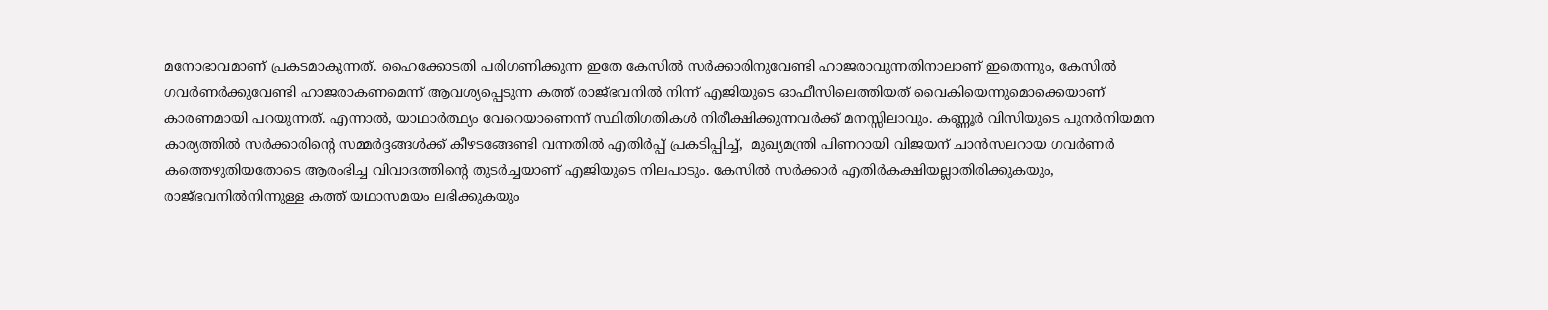മനോഭാവമാണ് പ്രകടമാകുന്നത്. ഹൈക്കോടതി പരിഗണിക്കുന്ന ഇതേ കേസില്‍ സര്‍ക്കാരിനുവേണ്ടി ഹാജരാവുന്നതിനാലാണ് ഇതെന്നും, കേസില്‍ ഗവര്‍ണര്‍ക്കുവേണ്ടി ഹാജരാകണമെന്ന് ആവശ്യപ്പെടുന്ന കത്ത് രാജ്ഭവനില്‍ നിന്ന് എജിയുടെ ഓഫീസിലെത്തിയത് വൈകിയെന്നുമൊക്കെയാണ് കാരണമായി പറയുന്നത്. എന്നാല്‍, യാഥാര്‍ത്ഥ്യം വേറെയാണെന്ന് സ്ഥിതിഗതികള്‍ നിരീക്ഷിക്കുന്നവര്‍ക്ക് മനസ്സിലാവും. കണ്ണൂര്‍ വിസിയുടെ പുനര്‍നിയമന കാര്യത്തില്‍ സര്‍ക്കാരിന്റെ സമ്മര്‍ദ്ദങ്ങള്‍ക്ക് കീഴടങ്ങേണ്ടി വന്നതില്‍ എതിര്‍പ്പ് പ്രകടിപ്പിച്ച്,  മുഖ്യമന്ത്രി പിണറായി വിജയന് ചാന്‍സലറായ ഗവര്‍ണര്‍ കത്തെഴുതിയതോടെ ആരംഭിച്ച വിവാദത്തിന്റെ തുടര്‍ച്ചയാണ് എജിയുടെ നിലപാടും. കേസില്‍ സര്‍ക്കാര്‍ എതിര്‍കക്ഷിയല്ലാതിരിക്കുകയും, രാജ്ഭവനില്‍നിന്നുള്ള കത്ത് യഥാസമയം ലഭിക്കുകയും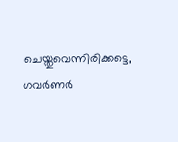ചെയ്തുവെന്നിരിക്കട്ടെ, ഗവര്‍ണര്‍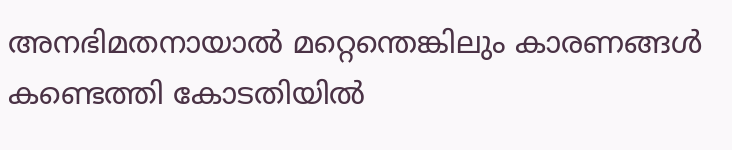അനഭിമതനായാല്‍ മറ്റെന്തെങ്കിലും കാരണങ്ങള്‍ കണ്ടെത്തി കോടതിയില്‍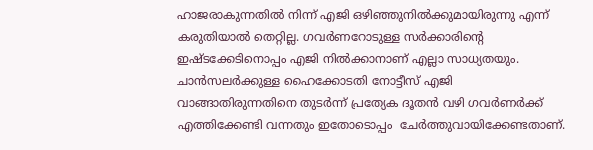ഹാജരാകുന്നതില്‍ നിന്ന് എജി ഒഴിഞ്ഞുനില്‍ക്കുമായിരുന്നു എന്ന് കരുതിയാല്‍ തെറ്റില്ല. ഗവര്‍ണറോടുള്ള സര്‍ക്കാരിന്റെ ഇഷ്ടക്കേടിനൊപ്പം എജി നില്‍ക്കാനാണ് എല്ലാ സാധ്യതയും. ചാന്‍സലര്‍ക്കുള്ള ഹൈക്കോടതി നോട്ടീസ് എജി വാങ്ങാതിരുന്നതിനെ തുടര്‍ന്ന് പ്രത്യേക ദൂതന്‍ വഴി ഗവര്‍ണര്‍ക്ക് എത്തിക്കേണ്ടി വന്നതും ഇതോടൊപ്പം  ചേര്‍ത്തുവായിക്കേണ്ടതാണ്.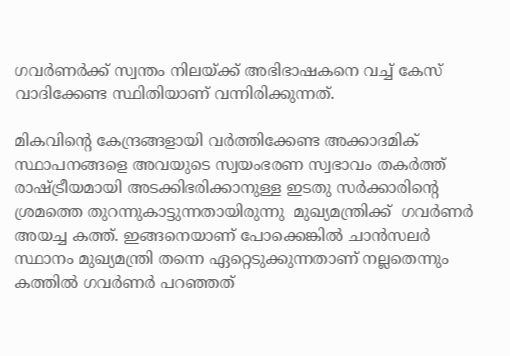ഗവര്‍ണര്‍ക്ക് സ്വന്തം നിലയ്‌ക്ക് അഭിഭാഷകനെ വച്ച് കേസ് വാദിക്കേണ്ട സ്ഥിതിയാണ് വന്നിരിക്കുന്നത്.

മികവിന്റെ കേന്ദ്രങ്ങളായി വര്‍ത്തിക്കേണ്ട അക്കാദമിക് സ്ഥാപനങ്ങളെ അവയുടെ സ്വയംഭരണ സ്വഭാവം തകര്‍ത്ത് രാഷ്‌ട്രീയമായി അടക്കിഭരിക്കാനുള്ള ഇടതു സര്‍ക്കാരിന്റെ ശ്രമത്തെ തുറന്നുകാട്ടുന്നതായിരുന്നു  മുഖ്യമന്ത്രിക്ക്  ഗവര്‍ണര്‍ അയച്ച കത്ത്. ഇങ്ങനെയാണ് പോക്കെങ്കില്‍ ചാന്‍സലര്‍ സ്ഥാനം മുഖ്യമന്ത്രി തന്നെ ഏറ്റെടുക്കുന്നതാണ് നല്ലതെന്നും കത്തില്‍ ഗവര്‍ണര്‍ പറഞ്ഞത്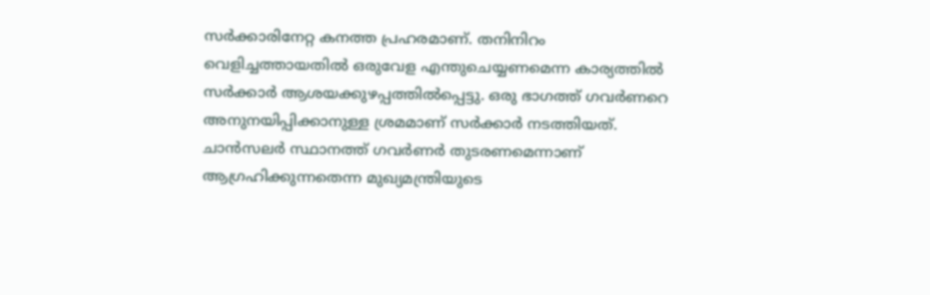സര്‍ക്കാരിനേറ്റ കനത്ത പ്രഹരമാണ്. തനിനിറം വെളിച്ചത്തായതില്‍ ഒരുവേള എന്തുചെയ്യണമെന്ന കാര്യത്തില്‍ സര്‍ക്കാര്‍ ആശയക്കുഴപ്പത്തില്‍പ്പെട്ടു. ഒരു ഭാഗത്ത് ഗവര്‍ണറെ അനുനയിപ്പിക്കാനുള്ള ശ്രമമാണ് സര്‍ക്കാര്‍ നടത്തിയത്. ചാന്‍സലര്‍ സ്ഥാനത്ത് ഗവര്‍ണര്‍ തുടരണമെന്നാണ് ആഗ്രഹിക്കുന്നതെന്ന മുഖ്യമന്ത്രിയുടെ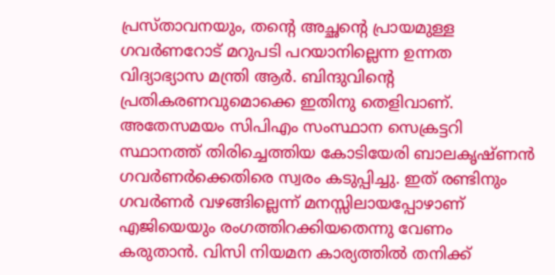പ്രസ്താവനയും, തന്റെ അച്ഛന്റെ പ്രായമുള്ള ഗവര്‍ണറോട് മറുപടി പറയാനില്ലെന്ന ഉന്നത വിദ്യാഭ്യാസ മന്ത്രി ആര്‍. ബിന്ദുവിന്റെ പ്രതികരണവുമൊക്കെ ഇതിനു തെളിവാണ്. അതേസമയം സിപിഎം സംസ്ഥാന സെക്രട്ടറി സ്ഥാനത്ത് തിരിച്ചെത്തിയ കോടിയേരി ബാലകൃഷ്ണന്‍ ഗവര്‍ണര്‍ക്കെതിരെ സ്വരം കടുപ്പിച്ചു. ഇത് രണ്ടിനും ഗവര്‍ണര്‍ വഴങ്ങില്ലെന്ന് മനസ്സിലായപ്പോഴാണ് എജിയെയും രംഗത്തിറക്കിയതെന്നു വേണം കരുതാന്‍. വിസി നിയമന കാര്യത്തില്‍ തനിക്ക്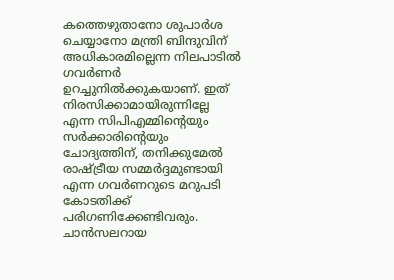കത്തെഴുതാനോ ശുപാര്‍ശ ചെയ്യാനോ മന്ത്രി ബിന്ദുവിന് അധികാരമില്ലെന്ന നിലപാടില്‍ ഗവര്‍ണര്‍ ഉറച്ചുനില്‍ക്കുകയാണ്. ഇത് നിരസിക്കാമായിരുന്നില്ലേ എന്ന സിപിഎമ്മിന്റെയും സര്‍ക്കാരിന്റെയും ചോദ്യത്തിന്, തനിക്കുമേല്‍ രാഷ്‌ട്രീയ സമ്മര്‍ദ്ദമുണ്ടായി എന്ന ഗവര്‍ണറുടെ മറുപടി കോടതിക്ക് പരിഗണിക്കേണ്ടിവരും. ചാന്‍സലറായ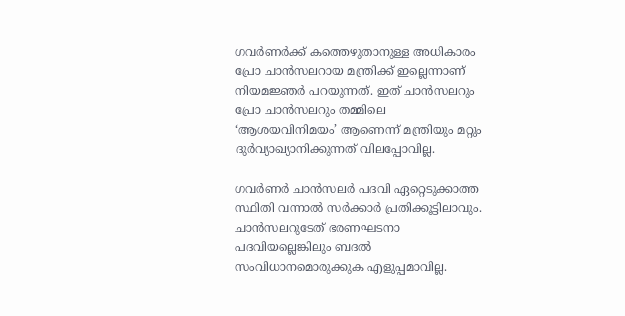ഗവര്‍ണര്‍ക്ക് കത്തെഴുതാനുള്ള അധികാരം പ്രോ ചാന്‍സലറായ മന്ത്രിക്ക് ഇല്ലെന്നാണ് നിയമജ്ഞര്‍ പറയുന്നത്. ഇത് ചാന്‍സലറും പ്രോ ചാന്‍സലറും തമ്മിലെ ‘ആശയവിനിമയം’ ആണെന്ന് മന്ത്രിയും മറ്റും ദുര്‍വ്യാഖ്യാനിക്കുന്നത് വിലപ്പോവില്ല.

ഗവര്‍ണര്‍ ചാന്‍സലര്‍ പദവി ഏറ്റെടുക്കാത്ത സ്ഥിതി വന്നാല്‍ സര്‍ക്കാര്‍ പ്രതിക്കൂട്ടിലാവും. ചാന്‍സലറുടേത് ഭരണഘടനാ പദവിയല്ലെങ്കിലും ബദല്‍ സംവിധാനമൊരുക്കുക എളുപ്പമാവില്ല.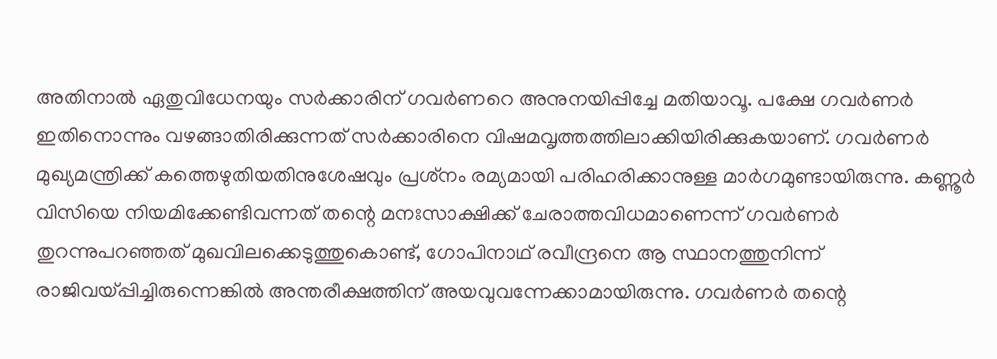അതിനാല്‍ ഏതുവിധേനയും സര്‍ക്കാരിന് ഗവര്‍ണറെ അനുനയിപ്പിച്ചേ മതിയാവൂ. പക്ഷേ ഗവര്‍ണര്‍ ഇതിനൊന്നും വഴങ്ങാതിരിക്കുന്നത് സര്‍ക്കാരിനെ വിഷമവൃത്തത്തിലാക്കിയിരിക്കുകയാണ്. ഗവര്‍ണര്‍ മുഖ്യമന്ത്രിക്ക് കത്തെഴുതിയതിനുശേഷവും പ്രശ്‌നം രമ്യമായി പരിഹരിക്കാനുള്ള മാര്‍ഗമുണ്ടായിരുന്നു. കണ്ണൂര്‍ വിസിയെ നിയമിക്കേണ്ടിവന്നത് തന്റെ മനഃസാക്ഷിക്ക് ചേരാത്തവിധമാണെന്ന് ഗവര്‍ണര്‍ തുറന്നുപറഞ്ഞത് മുഖവിലക്കെടുത്തുകൊണ്ട്, ഗോപിനാഥ് രവീന്ദ്രനെ ആ സ്ഥാനത്തുനിന്ന് രാജിവയ്‌പ്പിച്ചിരുന്നെങ്കില്‍ അന്തരീക്ഷത്തിന് അയവുവന്നേക്കാമായിരുന്നു. ഗവര്‍ണര്‍ തന്റെ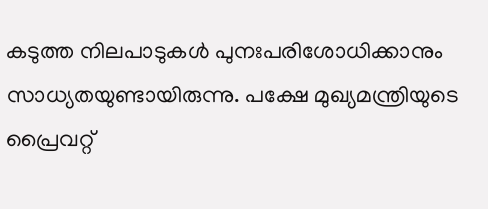കടുത്ത നിലപാടുകള്‍ പുനഃപരിശോധിക്കാനും  സാധ്യതയുണ്ടായിരുന്നു. പക്ഷേ മുഖ്യമന്ത്രിയുടെ പ്രൈവറ്റ്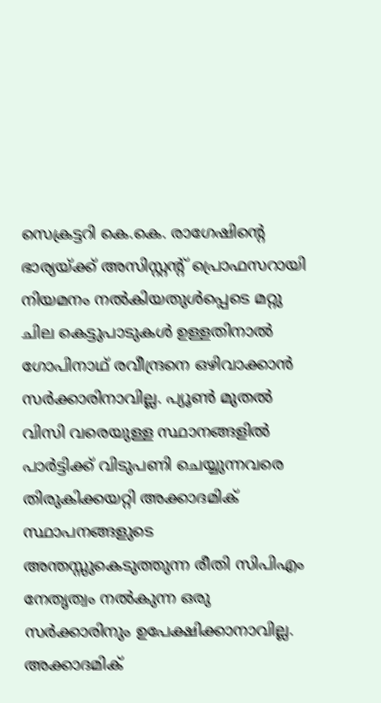സെക്രട്ടറി കെ.കെ. രാഗേഷിന്റെ ഭാര്യയ്‌ക്ക് അസിസ്റ്റന്റ് പ്രൊഫസറായി നിയമനം നല്‍കിയതുള്‍പ്പെടെ മറ്റു ചില കെട്ടുപാടുകള്‍ ഉള്ളതിനാല്‍ ഗോപിനാഥ് രവീന്ദ്രനെ ഒഴിവാക്കാന്‍ സര്‍ക്കാരിനാവില്ല. പ്യൂണ്‍ മുതല്‍ വിസി വരെയുള്ള സ്ഥാനങ്ങളില്‍ പാര്‍ട്ടിക്ക് വിടുപണി ചെയ്യുന്നവരെ തിരുകിക്കയറ്റി അക്കാദമിക് സ്ഥാപനങ്ങളുടെ അന്തസ്സുകെടുത്തുന്ന രീതി സിപിഎം നേതൃത്വം നല്‍കുന്ന ഒരു സര്‍ക്കാരിനും ഉപേക്ഷിക്കാനാവില്ല. അക്കാദമിക്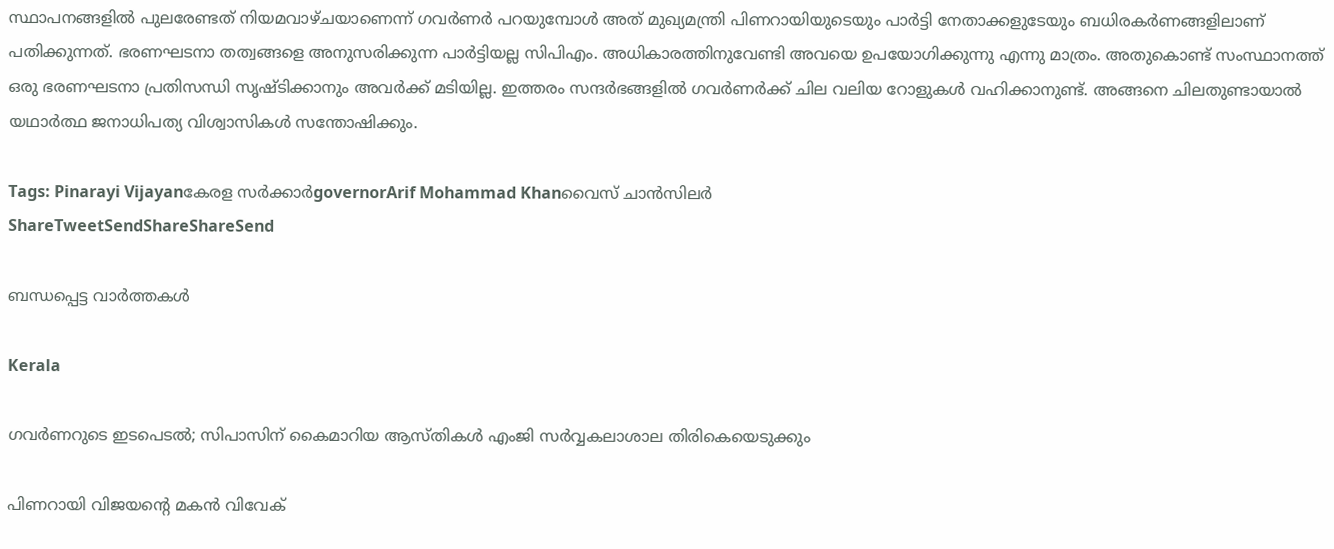സ്ഥാപനങ്ങളില്‍ പുലരേണ്ടത് നിയമവാഴ്ചയാണെന്ന് ഗവര്‍ണര്‍ പറയുമ്പോള്‍ അത് മുഖ്യമന്ത്രി പിണറായിയുടെയും പാര്‍ട്ടി നേതാക്കളുടേയും ബധിരകര്‍ണങ്ങളിലാണ് പതിക്കുന്നത്. ഭരണഘടനാ തത്വങ്ങളെ അനുസരിക്കുന്ന പാര്‍ട്ടിയല്ല സിപിഎം. അധികാരത്തിനുവേണ്ടി അവയെ ഉപയോഗിക്കുന്നു എന്നു മാത്രം. അതുകൊണ്ട് സംസ്ഥാനത്ത് ഒരു ഭരണഘടനാ പ്രതിസന്ധി സൃഷ്ടിക്കാനും അവര്‍ക്ക് മടിയില്ല. ഇത്തരം സന്ദര്‍ഭങ്ങളില്‍ ഗവര്‍ണര്‍ക്ക് ചില വലിയ റോളുകള്‍ വഹിക്കാനുണ്ട്. അങ്ങനെ ചിലതുണ്ടായാല്‍ യഥാര്‍ത്ഥ ജനാധിപത്യ വിശ്വാസികള്‍ സന്തോഷിക്കും.

Tags: Pinarayi Vijayanകേരള സര്‍ക്കാര്‍governorArif Mohammad Khanവൈസ് ചാന്‍സിലര്‍
ShareTweetSendShareShareSend

ബന്ധപ്പെട്ട വാര്‍ത്തകള്‍

Kerala

ഗവര്‍ണറുടെ ഇടപെടൽ; സിപാസിന് കൈമാറിയ ആസ്തികള്‍ എംജി സര്‍വ്വകലാശാല തിരികെയെടുക്കും

പിണറായി വിജയന്‍റെ മകന്‍ വിവേക്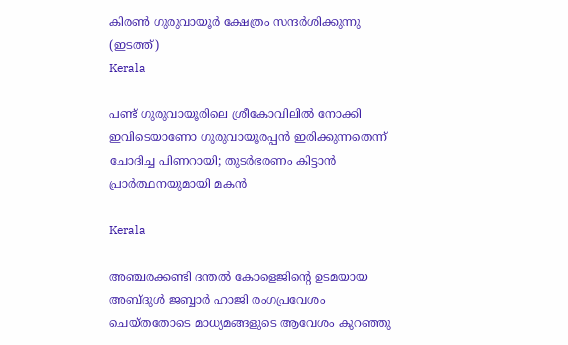കിരണ്‍ ഗുരുവായൂര്‍ ക്ഷേത്രം സന്ദര്‍ശിക്കുന്നു (ഇടത്ത്)
Kerala

പണ്ട് ഗുരുവായൂരിലെ ശ്രീകോവിലില്‍ നോക്കി ഇവിടെയാണോ ഗുരുവായൂരപ്പന്‍ ഇരിക്കുന്നതെന്ന് ചോദിച്ച പിണറായി; തുടര്‍ഭരണം കിട്ടാന്‍ പ്രാര്‍ത്ഥനയുമായി മകന്‍

Kerala

അഞ്ചരക്കണ്ടി ദന്തല്‍ കോളെജിന്റെ ഉടമയായ അബ്ദുള്‍ ജബ്ബാര്‍ ഹാജി രംഗപ്രവേശം ചെയ്തതോടെ മാധ്യമങ്ങളുടെ ആവേശം കുറഞ്ഞു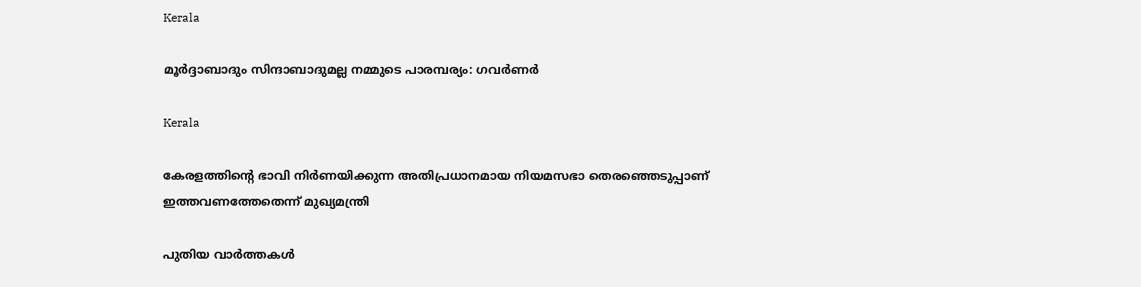Kerala

മൂർദ്ദാബാദും സിന്ദാബാദുമല്ല നമ്മുടെ പാരമ്പര്യം: ഗവർണർ

Kerala

കേരളത്തിന്റെ ഭാവി നിർണയിക്കുന്ന അതിപ്രധാനമായ നിയമസഭാ തെരഞ്ഞെടുപ്പാണ് ഇത്തവണത്തേതെന്ന് മുഖ്യമന്ത്രി

പുതിയ വാര്‍ത്തകള്‍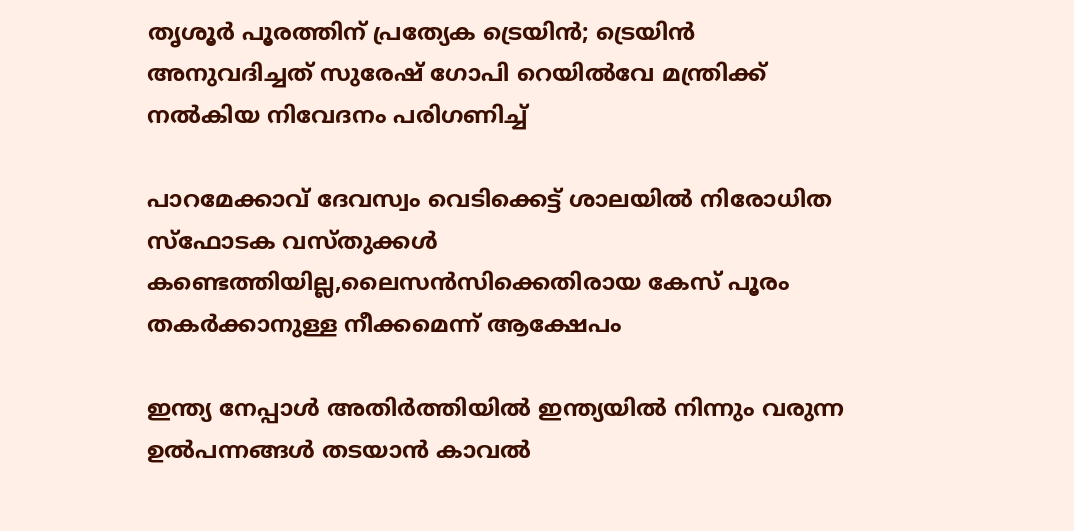തൃശൂര്‍ പൂരത്തിന് പ്രത്യേക ട്രെയിന്‍; ട്രെയിന്‍ അനുവദിച്ചത് സുരേഷ് ഗോപി റെയില്‍വേ മന്ത്രിക്ക് നല്‍കിയ നിവേദനം പരിഗണിച്ച്

പാറമേക്കാവ് ദേവസ്വം വെടിക്കെട്ട് ശാലയില്‍ നിരോധിത സ്‌ഫോടക വസ്തുക്കള്‍ കണ്ടെത്തിയില്ല,ലൈസന്‍സിക്കെതിരായ കേസ് പൂരം തകര്‍ക്കാനുള്ള നീക്കമെന്ന് ആക്ഷേപം

ഇന്ത്യ നേപ്പാള്‍ അതിര്‍ത്തിയില്‍ ഇന്ത്യയില്‍ നിന്നും വരുന്ന ഉല്‍പന്നങ്ങള്‍ തടയാന്‍ കാവല്‍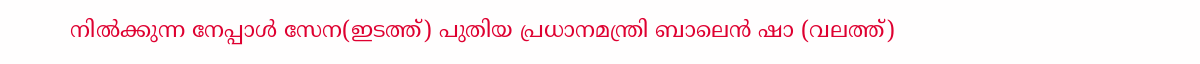നില്‍ക്കുന്ന നേപ്പാള്‍ സേന(ഇടത്ത്) പുതിയ പ്രധാനമന്ത്രി ബാലെന്‍ ഷാ (വലത്ത്)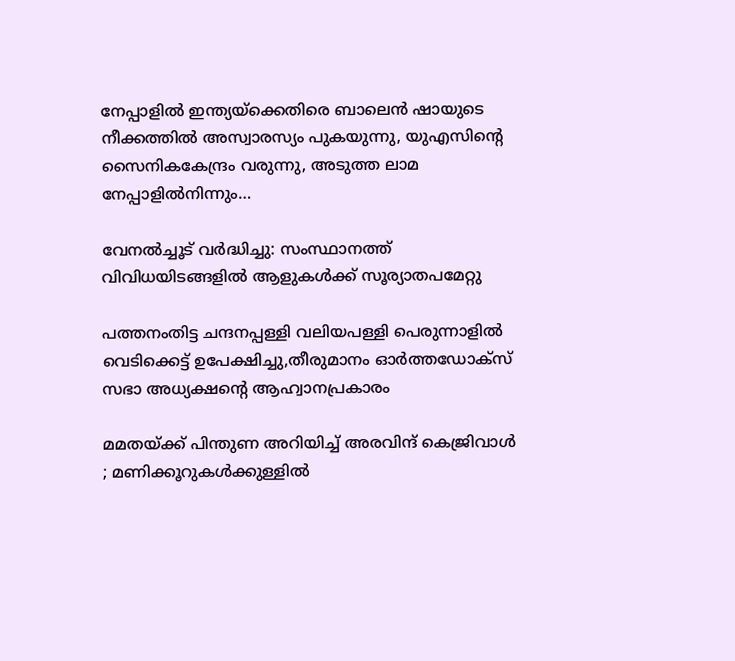നേപ്പാളില്‍ ഇന്ത്യയ്‌ക്കെതിരെ ബാലെന്‍ ഷായുടെ നീക്കത്തില്‍ അസ്വാരസ്യം പുകയുന്നു, യുഎസിന്റെ സൈനികകേന്ദ്രം വരുന്നു, അടുത്ത ലാമ നേപ്പാളില്‍നിന്നും…

വേനല്‍ച്ചൂട് വര്‍ദ്ധിച്ചു: സംസ്ഥാനത്ത് വിവിധയിടങ്ങളില്‍ ആളുകള്‍ക്ക് സൂര്യാതപമേറ്റു

പത്തനംതിട്ട ചന്ദനപ്പള്ളി വലിയപള്ളി പെരുന്നാളില്‍ വെടിക്കെട്ട് ഉപേക്ഷിച്ചു,തീരുമാനം ഓര്‍ത്തഡോക്‌സ് സഭാ അധ്യക്ഷന്റെ ആഹ്വാനപ്രകാരം

മമതയ്‌ക്ക് പിന്തുണ അറിയിച്ച് അരവിന്ദ് കെജ്രിവാൾ ; മണിക്കൂറുകൾക്കുള്ളിൽ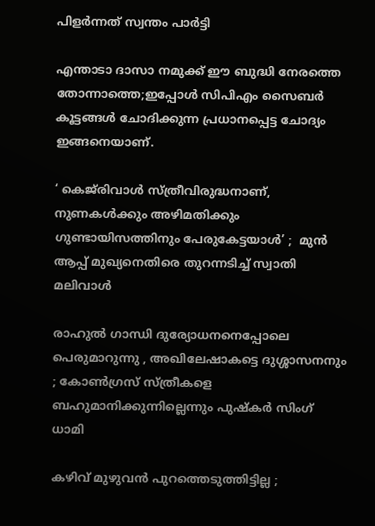പിളർന്നത് സ്വന്തം പാർട്ടി

എന്താടാ ദാസാ നമുക്ക് ഈ ബുദ്ധി നേരത്തെ തോന്നാത്തെ;ഇപ്പോൾ സിപിഎം സൈബർ കൂട്ടങ്ങൾ ചോദിക്കുന്ന പ്രധാനപ്പെട്ട ചോദ്യം ഇങ്ങനെയാണ്.

‘ കെജ്‌രിവാൾ സ്ത്രീവിരുദ്ധനാണ്, നുണകൾക്കും അഴിമതിക്കും ഗുണ്ടായിസത്തിനും പേരുകേട്ടയാൾ’ ;  മുൻ ആപ്പ് മുഖ്യനെതിരെ തുറന്നടിച്ച് സ്വാതി മലിവാൾ

രാഹുൽ ഗാന്ധി ദുര്യോധനനെപ്പോലെ പെരുമാറുന്നു , അഖിലേഷാകട്ടെ ദുശ്ശാസനനും ; കോൺഗ്രസ് സ്ത്രീകളെ ബഹുമാനിക്കുന്നില്ലെന്നും പുഷ്‌കർ സിംഗ് ധാമി

കഴിവ് മുഴുവൻ പുറത്തെടുത്തിട്ടില്ല ;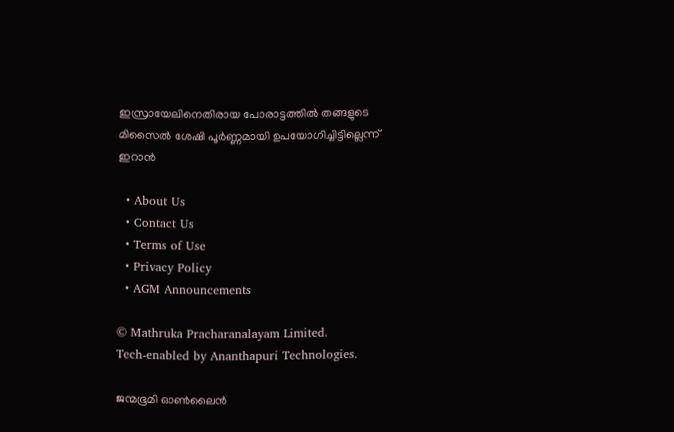ഇസ്രായേലിനെതിരായ പോരാട്ടത്തിൽ തങ്ങളുടെ മിസൈൽ ശേഷി പൂർണ്ണമായി ഉപയോഗിച്ചിട്ടില്ലെന്ന് ഇറാൻ

  • About Us
  • Contact Us
  • Terms of Use
  • Privacy Policy
  • AGM Announcements

© Mathruka Pracharanalayam Limited.
Tech-enabled by Ananthapuri Technologies.

ജന്മഭൂമി ഓണ്‍ലൈന്‍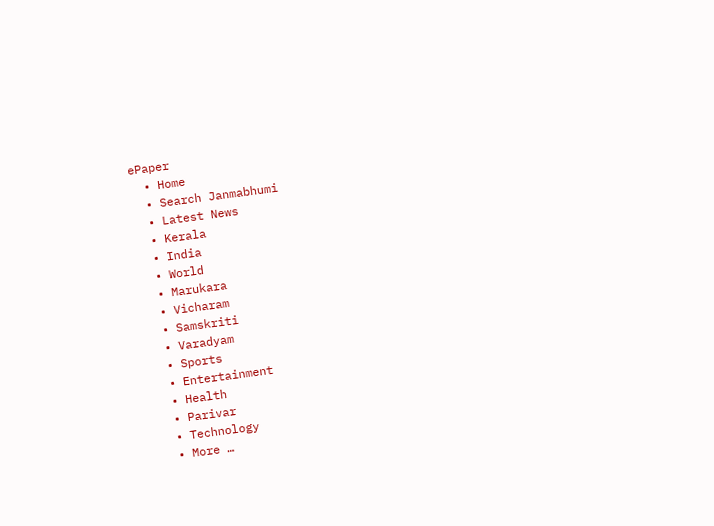ePaper
  • Home
  • Search Janmabhumi
  • Latest News
  • Kerala
  • India
  • World
  • Marukara
  • Vicharam
  • Samskriti
  • Varadyam
  • Sports
  • Entertainment
  • Health
  • Parivar
  • Technology
  • More …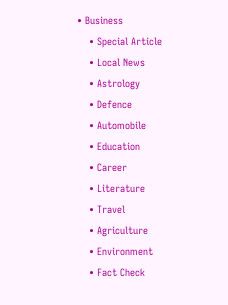• Business
    • Special Article
    • Local News
    • Astrology
    • Defence
    • Automobile
    • Education
    • Career
    • Literature
    • Travel
    • Agriculture
    • Environment
    • Fact Check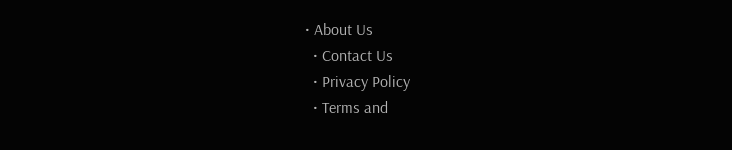• About Us
  • Contact Us
  • Privacy Policy
  • Terms and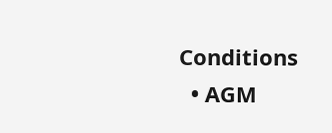Conditions
  • AGM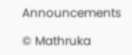Announcements

© Mathruka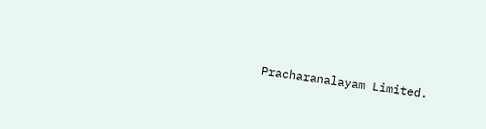Pracharanalayam Limited.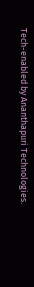Tech-enabled by Ananthapuri Technologies.